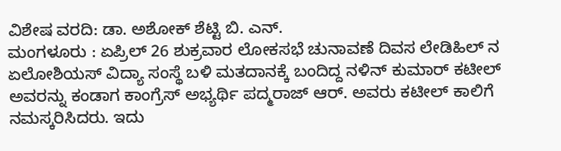ವಿಶೇಷ ವರದಿ: ಡಾ. ಅಶೋಕ್ ಶೆಟ್ಟಿ ಬಿ. ಎನ್.
ಮಂಗಳೂರು : ಏಪ್ರಿಲ್ 26 ಶುಕ್ರವಾರ ಲೋಕಸಭೆ ಚುನಾವಣೆ ದಿವಸ ಲೇಡಿಹಿಲ್ ನ ಏಲೋಶಿಯಸ್ ವಿದ್ಯಾ ಸಂಸ್ಥೆ ಬಳಿ ಮತದಾನಕ್ಕೆ ಬಂದಿದ್ದ ನಳಿನ್ ಕುಮಾರ್ ಕಟೀಲ್ ಅವರನ್ನು ಕಂಡಾಗ ಕಾಂಗ್ರೆಸ್ ಅಭ್ಯರ್ಥಿ ಪದ್ಮರಾಜ್ ಆರ್. ಅವರು ಕಟೀಲ್ ಕಾಲಿಗೆ ನಮಸ್ಕರಿಸಿದರು. ಇದು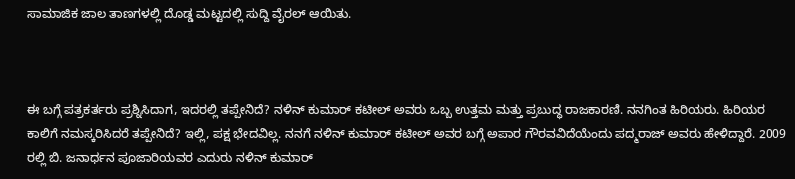ಸಾಮಾಜಿಕ ಜಾಲ ತಾಣಗಳಲ್ಲಿ ದೊಡ್ಡ ಮಟ್ಟದಲ್ಲಿ ಸುದ್ದಿ ವೈರಲ್ ಆಯಿತು.



ಈ ಬಗ್ಗೆ ಪತ್ರಕರ್ತರು ಪ್ರಶ್ನಿಸಿದಾಗ, ಇದರಲ್ಲಿ ತಪ್ಪೇನಿದೆ? ನಳಿನ್ ಕುಮಾರ್ ಕಟೀಲ್ ಅವರು ಒಬ್ಬ ಉತ್ತಮ ಮತ್ತು ಪ್ರಬುದ್ಧ ರಾಜಕಾರಣಿ. ನನಗಿಂತ ಹಿರಿಯರು. ಹಿರಿಯರ ಕಾಲಿಗೆ ನಮಸ್ಕರಿಸಿದರೆ ತಪ್ಪೇನಿದೆ? ಇಲ್ಲಿ, ಪಕ್ಷ ಭೇದವಿಲ್ಲ. ನನಗೆ ನಳಿನ್ ಕುಮಾರ್ ಕಟೀಲ್ ಅವರ ಬಗ್ಗೆ ಅಪಾರ ಗೌರವವಿದೆಯೆಂದು ಪದ್ಮರಾಜ್ ಅವರು ಹೇಳಿದ್ದಾರೆ. 2009 ರಲ್ಲಿ ಬಿ. ಜನಾರ್ಧನ ಪೂಜಾರಿಯವರ ಎದುರು ನಳಿನ್ ಕುಮಾರ್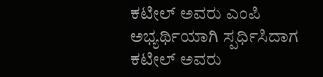ಕಟೀಲ್ ಅವರು ಎಂಪಿ ಅಭ್ಯರ್ಥಿಯಾಗಿ ಸ್ಪರ್ಧಿಸಿದಾಗ ಕಟೀಲ್ ಅವರು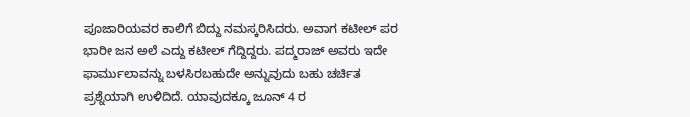ಪೂಜಾರಿಯವರ ಕಾಲಿಗೆ ಬಿದ್ದು ನಮಸ್ಕರಿಸಿದರು. ಅವಾಗ ಕಟೀಲ್ ಪರ ಭಾರೀ ಜನ ಅಲೆ ಎದ್ದು ಕಟೀಲ್ ಗೆದ್ದಿದ್ದರು. ಪದ್ಮರಾಜ್ ಅವರು ಇದೇ ಫಾರ್ಮುಲಾವನ್ನು ಬಳಸಿರಬಹುದೇ ಅನ್ನುವುದು ಬಹು ಚರ್ಚಿತ ಪ್ರಶ್ನೆಯಾಗಿ ಉಳಿದಿದೆ. ಯಾವುದಕ್ಕೂ ಜೂನ್ 4 ರ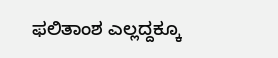ಫಲಿತಾಂಶ ಎಲ್ಲದ್ದಕ್ಕೂ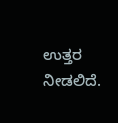ಉತ್ತರ ನೀಡಲಿದೆ.